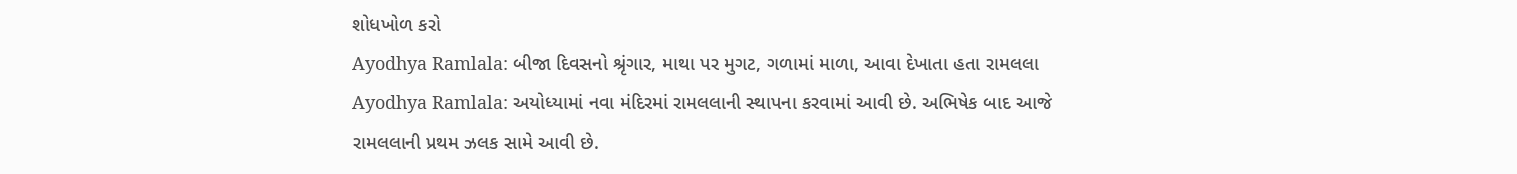શોધખોળ કરો
Ayodhya Ramlala: બીજા દિવસનો શ્રૃંગાર, માથા પર મુગટ, ગળામાં માળા, આવા દેખાતા હતા રામલલા
Ayodhya Ramlala: અયોધ્યામાં નવા મંદિરમાં રામલલાની સ્થાપના કરવામાં આવી છે. અભિષેક બાદ આજે રામલલાની પ્રથમ ઝલક સામે આવી છે.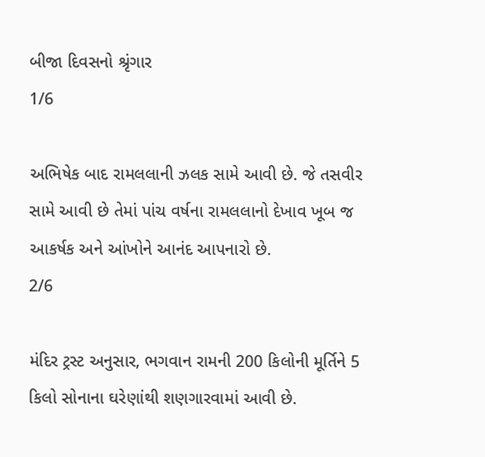બીજા દિવસનો શ્રૃંગાર
1/6

અભિષેક બાદ રામલલાની ઝલક સામે આવી છે. જે તસવીર સામે આવી છે તેમાં પાંચ વર્ષના રામલલાનો દેખાવ ખૂબ જ આકર્ષક અને આંખોને આનંદ આપનારો છે.
2/6

મંદિર ટ્રસ્ટ અનુસાર, ભગવાન રામની 200 કિલોની મૂર્તિને 5 કિલો સોનાના ઘરેણાંથી શણગારવામાં આવી છે.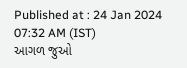Published at : 24 Jan 2024 07:32 AM (IST)
આગળ જુઓ